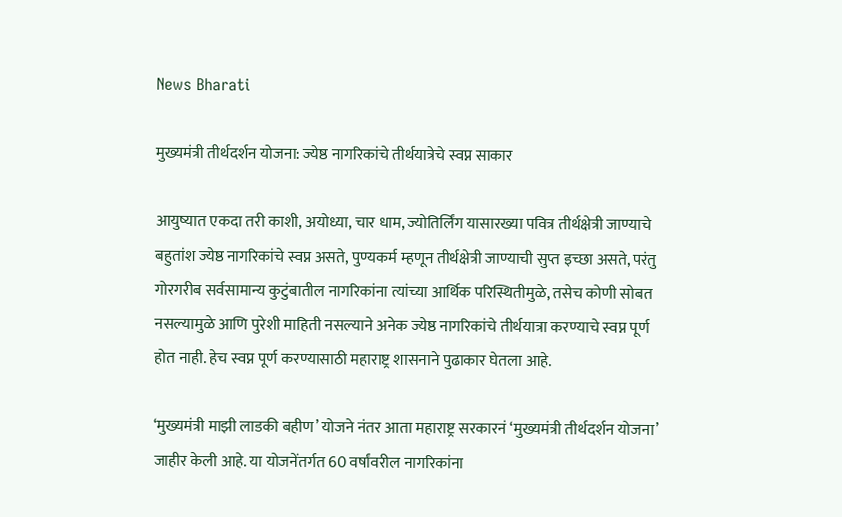News Bharati

मुख्यमंत्री तीर्थदर्शन योजना: ज्येष्ठ नागरिकांचे तीर्थयात्रेचे स्वप्न साकार

आयुष्यात एकदा तरी काशी, अयोध्या, चार धाम, ज्योतिर्लिंग यासारख्या पवित्र तीर्थक्षेत्री जाण्याचे बहुतांश ज्येष्ठ नागरिकांचे स्वप्न असते, पुण्यकर्म म्हणून तीर्थक्षेत्री जाण्याची सुप्त इच्छा असते, परंतु गोरगरीब सर्वसामान्य कुटुंबातील नागरिकांना त्यांच्या आर्थिक परिस्थितीमुळे, तसेच कोणी सोबत नसल्यामुळे आणि पुरेशी माहिती नसल्याने अनेक ज्येष्ठ नागरिकांचे तीर्थयात्रा करण्याचे स्वप्न पूर्ण होत नाही. हेच स्वप्न पूर्ण करण्यासाठी महाराष्ट्र शासनाने पुढाकार घेतला आहे.

‘मुख्यमंत्री माझी लाडकी बहीण’ योजने नंतर आता महाराष्ट्र सरकारनं ‘मुख्यमंत्री तीर्थदर्शन योजना’ जाहीर केली आहे. या योजनेंतर्गत 60 वर्षांवरील नागरिकांना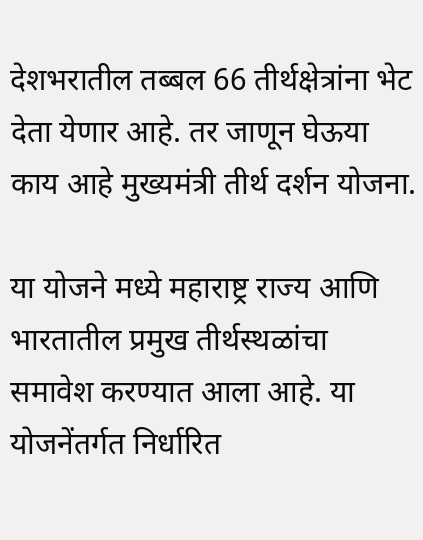देशभरातील तब्बल 66 तीर्थक्षेत्रांना भेट देता येणार आहे. तर जाणून घेऊया काय आहे मुख्यमंत्री तीर्थ दर्शन योजना.

या योजने मध्ये महाराष्ट्र राज्य आणि भारतातील प्रमुख तीर्थस्थळांचा समावेश करण्यात आला आहे. या योजनेंतर्गत निर्धारित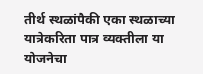तीर्थ स्थळांपैकी एका स्थळाच्या यात्रेकरिता पात्र व्यक्तीला या योजनेचा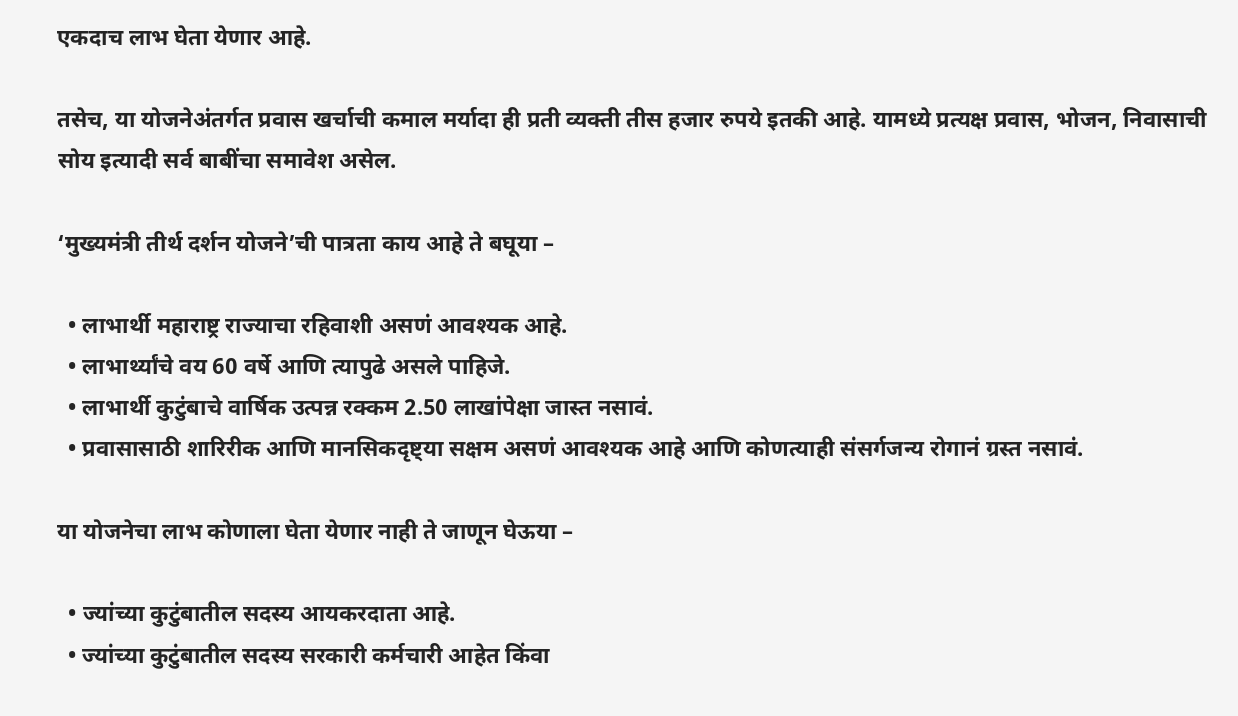एकदाच लाभ घेता येणार आहे.

तसेच, या योजनेअंतर्गत प्रवास खर्चाची कमाल मर्यादा ही प्रती व्यक्ती तीस हजार रुपये इतकी आहे. यामध्ये प्रत्यक्ष प्रवास, भोजन, निवासाची सोय इत्यादी सर्व बाबींचा समावेश असेल.

‘मुख्यमंत्री तीर्थ दर्शन योजने’ची पात्रता काय आहे ते बघूया –

  • लाभार्थी महाराष्ट्र राज्याचा रहिवाशी असणं आवश्यक आहे.
  • लाभार्थ्यांचे वय 60 वर्षे आणि त्यापुढे असले पाहिजे.
  • लाभार्थी कुटुंबाचे वार्षिक उत्पन्न रक्कम 2.50 लाखांपेक्षा जास्त नसावं.
  • प्रवासासाठी शारिरीक आणि मानसिकदृष्ट्या सक्षम असणं आवश्यक आहे आणि कोणत्याही संसर्गजन्य रोगानं ग्रस्त नसावं.

या योजनेचा लाभ कोणाला घेता येणार नाही ते जाणून घेऊया –

  • ज्यांच्या कुटुंबातील सदस्य आयकरदाता आहे.
  • ज्यांच्या कुटुंबातील सदस्य सरकारी कर्मचारी आहेत किंवा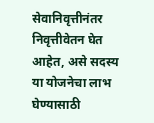सेवानिवृत्तीनंतर निवृत्तीवेतन घेत आहेत, असे सदस्य या योजनेचा लाभ घेण्यासाठी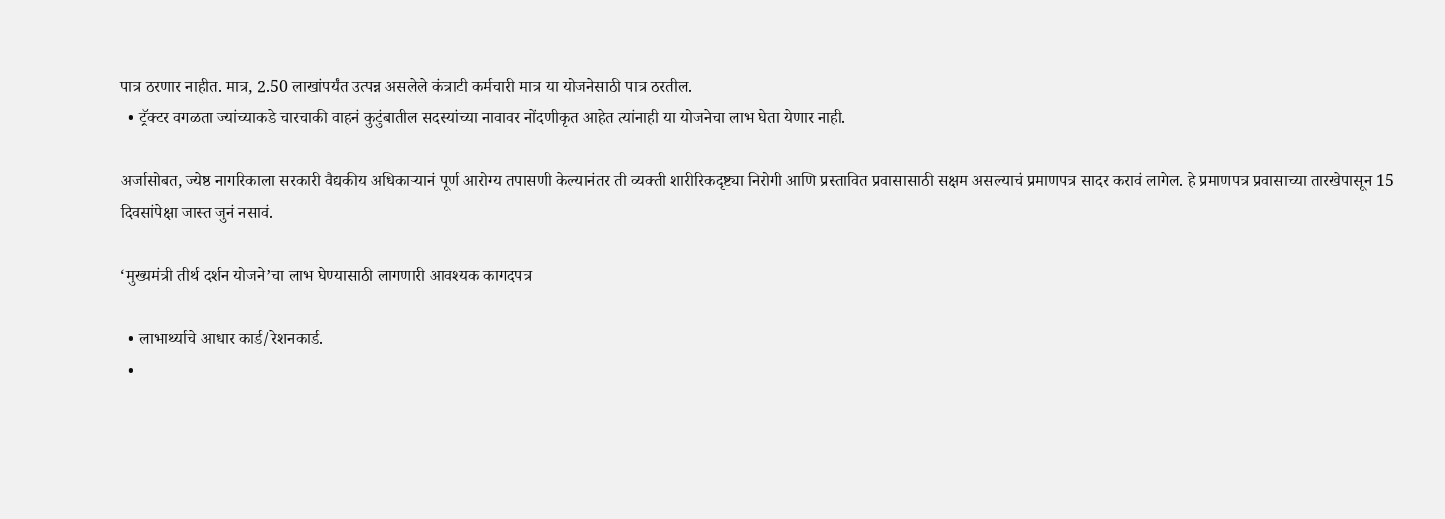पात्र ठरणार नाहीत. मात्र, 2.50 लाखांपर्यंत उत्पन्न असलेले कंत्राटी कर्मचारी मात्र या योजनेसाठी पात्र ठरतील.
  • ट्रॅक्टर वगळता ज्यांच्याकडे चारचाकी वाहनं कुटुंबातील सदस्यांच्या नावावर नोंदणीकृत आहेत त्यांनाही या योजनेचा लाभ घेता येणार नाही.

अर्जासोबत, ज्येष्ठ नागरिकाला सरकारी वैद्यकीय अधिकाऱ्यानं पूर्ण आरोग्य तपासणी केल्यानंतर ती व्यक्ती शारीरिकदृष्ट्या निरोगी आणि प्रस्तावित प्रवासासाठी सक्षम असल्याचं प्रमाणपत्र सादर करावं लागेल. हे प्रमाणपत्र प्रवासाच्या तारखेपासून 15 दिवसांपेक्षा जास्त जुनं नसावं.

‘मुख्यमंत्री तीर्थ दर्शन योजने’चा लाभ घेण्यासाठी लागणारी आवश्यक कागदपत्र

  • लाभार्थ्याचे आधार कार्ड/रेशनकार्ड.
  •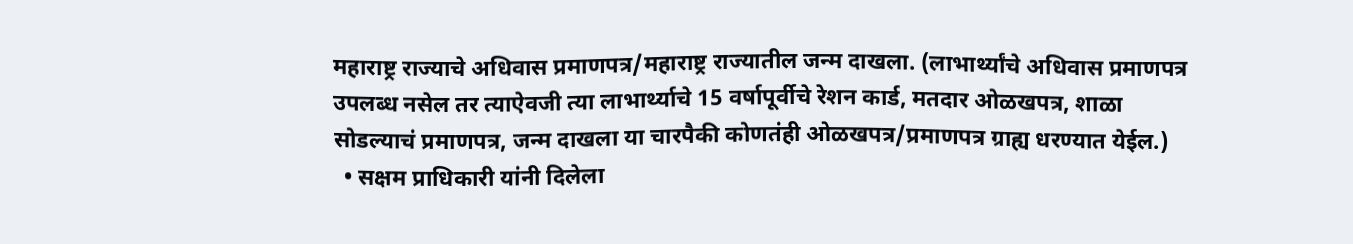महाराष्ट्र राज्याचे अधिवास प्रमाणपत्र/महाराष्ट्र राज्यातील जन्म दाखला. (लाभार्थ्यांचे अधिवास प्रमाणपत्र उपलब्ध नसेल तर त्याऐवजी त्या लाभार्थ्याचे 15 वर्षापूर्वीचे रेशन कार्ड, मतदार ओळखपत्र, शाळा सोडल्याचं प्रमाणपत्र, जन्म दाखला या चारपैकी कोणतंही ओळखपत्र/प्रमाणपत्र ग्राह्य धरण्यात येईल.)
  • सक्षम प्राधिकारी यांनी दिलेला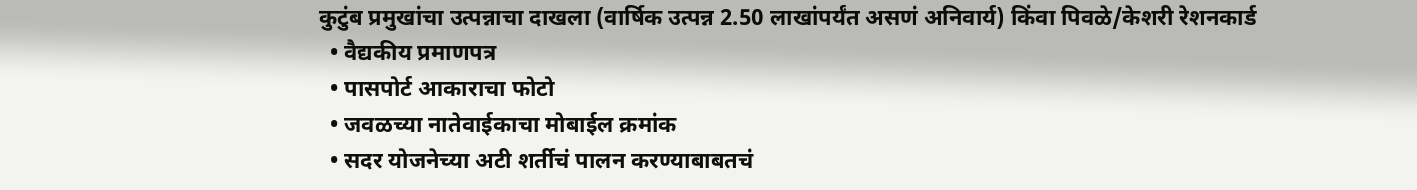कुटुंब प्रमुखांचा उत्पन्नाचा दाखला (वार्षिक उत्पन्न 2.50 लाखांपर्यंत असणं अनिवार्य) किंवा पिवळे/केशरी रेशनकार्ड
  • वैद्यकीय प्रमाणपत्र
  • पासपोर्ट आकाराचा फोटो
  • जवळच्या नातेवाईकाचा मोबाईल क्रमांक
  • सदर योजनेच्या अटी शर्तीचं पालन करण्याबाबतचं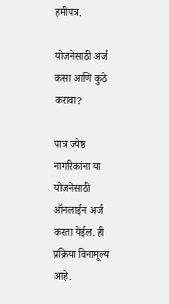हमीपत्र.

योजनेसाठी अर्ज कसा आणि कुठे करावा?

पात्र ज्येष्ठ नागरिकांना या योजनेसाठी ऑनलाईन अर्ज करता येईल. ही प्रक्रिया विनामूल्य आहे.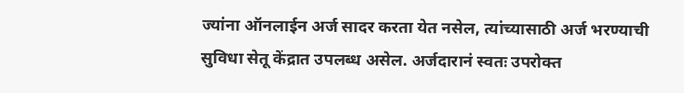ज्यांना ऑनलाईन अर्ज सादर करता येत नसेल, त्यांच्यासाठी अर्ज भरण्याची सुविधा सेतू केंद्रात उपलब्ध असेल. अर्जदारानं स्वतः उपरोक्त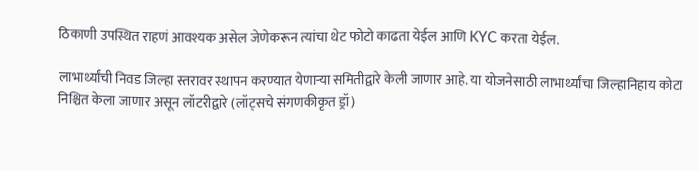ठिकाणी उपस्थित राहणं आवश्यक असेल जेणेकरून त्यांचा थेट फोटो काढता येईल आणि KYC करता येईल.

लाभार्थ्यांची निवड जिल्हा स्तरावर स्थापन करण्यात येणार्‍या समितीद्वारे केली जाणार आहे. या योजनेसाठी लाभार्थ्यांचा जिल्हानिहाय कोटा निश्चित केला जाणार असून लॉटरीद्वारे (लॉट्सचे संगणकीकृत ड्रॉ)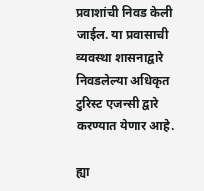प्रवाशांची निवड केली जाईल. या प्रवासाची व्यवस्था शासनाद्वारे निवडलेल्या अधिकृत टुरिस्ट एजन्सी द्वारे करण्यात येणार आहे.

ह्या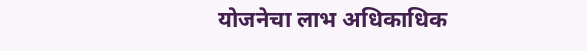योजनेचा लाभ अधिकाधिक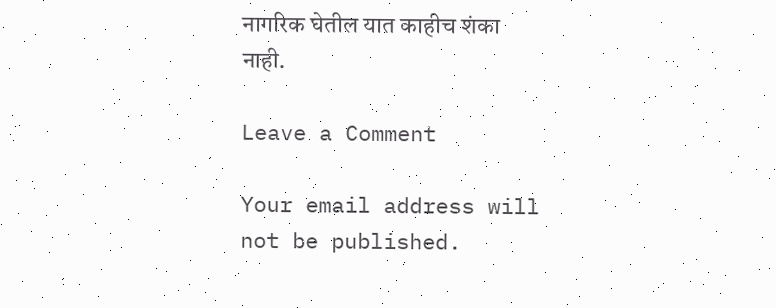नागरिक घेतील यात काहीच शंका नाही.

Leave a Comment

Your email address will not be published.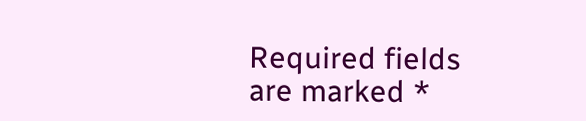Required fields are marked *